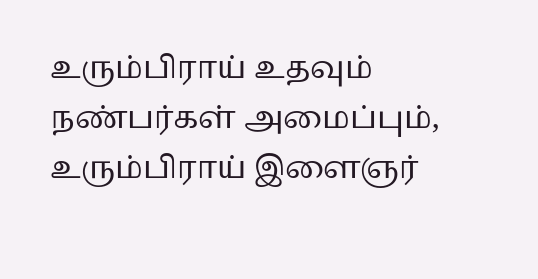உரும்பிராய் உதவும் நண்பர்கள் அமைப்பும், உரும்பிராய் இளைஞர்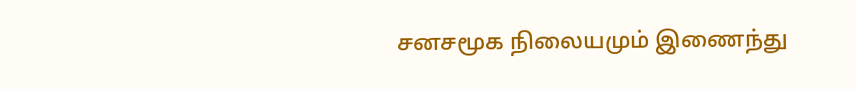சனசமூக நிலையமும் இணைந்து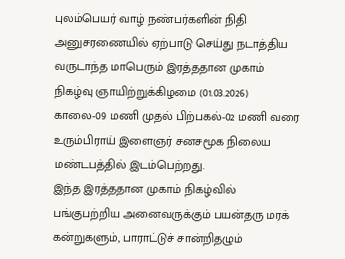புலம்பெயர் வாழ் நண்பர்களின் நிதி அனுசரணையில் ஏற்பாடு செய்து நடாத்திய வருடாந்த மாபெரும் இரத்ததான முகாம் நிகழ்வு ஞாயிற்றுக்கிழமை (01.03.2026) காலை-09 மணி முதல் பிற்பகல்-02 மணி வரை உரும்பிராய் இளைஞர் சனசமூக நிலைய மண்டபத்தில் இடம்பெற்றது.
இந்த இரத்ததான முகாம் நிகழ்வில் பங்குபற்றிய அனைவருக்கும் பயன்தரு மரக் கன்றுகளும், பாராட்டுச் சான்றிதழும்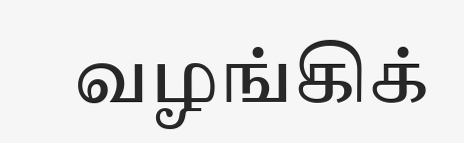வழங்கிக்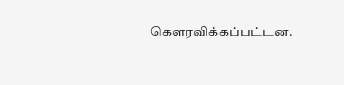கெளரவிக்கப்பட்டன.